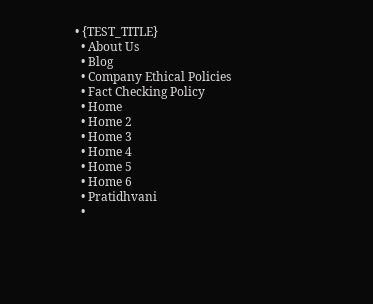• {TEST_TITLE}
  • About Us
  • Blog
  • Company Ethical Policies
  • Fact Checking Policy
  • Home
  • Home 2
  • Home 3
  • Home 4
  • Home 5
  • Home 6
  • Pratidhvani
  •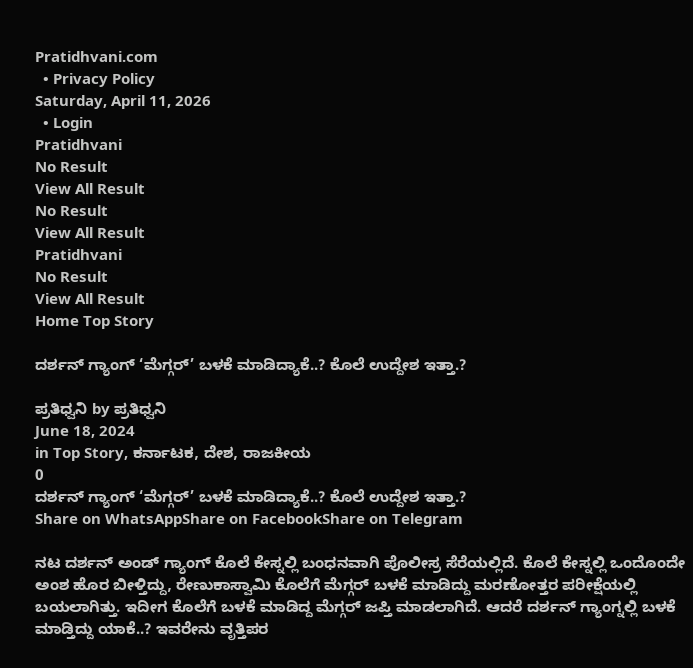Pratidhvani.com
  • Privacy Policy
Saturday, April 11, 2026
  • Login
Pratidhvani
No Result
View All Result
No Result
View All Result
Pratidhvani
No Result
View All Result
Home Top Story

ದರ್ಶನ್ ಗ್ಯಾಂಗ್ ‘ಮೆಗ್ಗರ್’ ಬಳಕೆ ಮಾಡಿದ್ಯಾಕೆ..? ಕೊಲೆ ಉದ್ದೇಶ ಇತ್ತಾ.?

ಪ್ರತಿಧ್ವನಿ by ಪ್ರತಿಧ್ವನಿ
June 18, 2024
in Top Story, ಕರ್ನಾಟಕ, ದೇಶ, ರಾಜಕೀಯ
0
ದರ್ಶನ್ ಗ್ಯಾಂಗ್ ‘ಮೆಗ್ಗರ್’ ಬಳಕೆ ಮಾಡಿದ್ಯಾಕೆ..? ಕೊಲೆ ಉದ್ದೇಶ ಇತ್ತಾ.?
Share on WhatsAppShare on FacebookShare on Telegram

ನಟ ದರ್ಶನ್ ಅಂಡ್ ಗ್ಯಾಂಗ್ ಕೊಲೆ ಕೇಸ್ನಲ್ಲಿ ಬಂಧನವಾಗಿ ಪೊಲೀಸ್ರ ಸೆರೆಯಲ್ಲಿದೆ. ಕೊಲೆ ಕೇಸ್ನಲ್ಲಿ ಒಂದೊಂದೇ ಅಂಶ ಹೊರ ಬೀಳ್ತಿದ್ದು, ರೇಣುಕಾಸ್ವಾಮಿ ಕೊಲೆಗೆ ಮೆಗ್ಗರ್ ಬಳಕೆ ಮಾಡಿದ್ದು ಮರಣೋತ್ತರ ಪರೀಕ್ಷೆಯಲ್ಲಿ ಬಯಲಾಗಿತ್ತು. ಇದೀಗ ಕೊಲೆಗೆ ಬಳಕೆ ಮಾಡಿದ್ದ ಮೆಗ್ಗರ್ ಜಪ್ತಿ ಮಾಡಲಾಗಿದೆ. ಆದರೆ ದರ್ಶನ್ ಗ್ಯಾಂಗ್ನಲ್ಲಿ ಬಳಕೆ ಮಾಡ್ತಿದ್ದು ಯಾಕೆ..? ಇವರೇನು ವೃತ್ತಿಪರ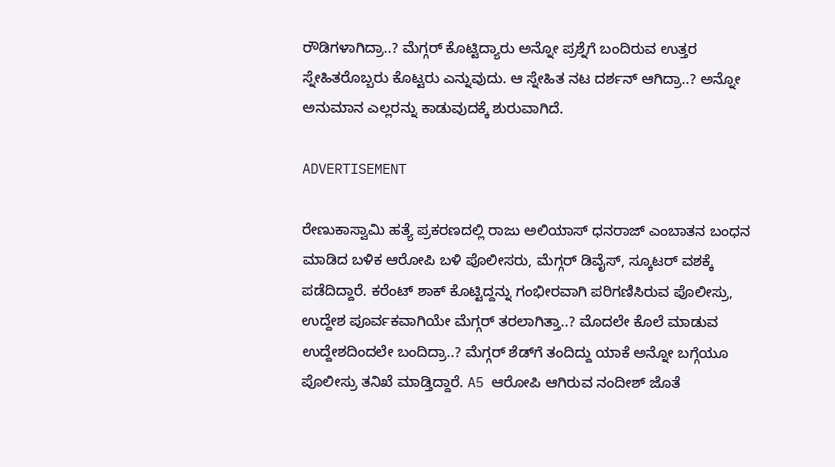ರೌಡಿಗಳಾಗಿದ್ರಾ..? ಮೆಗ್ಗರ್ ಕೊಟ್ಟಿದ್ಯಾರು ಅನ್ನೋ ಪ್ರಶ್ನೆಗೆ ಬಂದಿರುವ ಉತ್ತರ ಸ್ನೇಹಿತರೊಬ್ಬರು ಕೊಟ್ಟರು ಎನ್ನುವುದು. ಆ ಸ್ನೇಹಿತ ನಟ ದರ್ಶನ್ ಆಗಿದ್ರಾ..? ಅನ್ನೋ ಅನುಮಾನ ಎಲ್ಲರನ್ನು ಕಾಡುವುದಕ್ಕೆ ಶುರುವಾಗಿದೆ.

ADVERTISEMENT

ರೇಣುಕಾಸ್ವಾಮಿ ಹತ್ಯೆ ಪ್ರಕರಣದಲ್ಲಿ ರಾಜು ಅಲಿಯಾಸ್ ಧನರಾಜ್ ಎಂಬಾತನ ಬಂಧನ ಮಾಡಿದ ಬಳಿಕ ಆರೋಪಿ ಬಳಿ ಪೊಲೀಸರು, ಮೆಗ್ಗರ್ ಡಿವೈಸ್, ಸ್ಕೂಟರ್‌ ವಶಕ್ಕೆ ಪಡೆದಿದ್ದಾರೆ. ಕರೆಂಟ್ ಶಾಕ್ ಕೊಟ್ಟಿದ್ದನ್ನು ಗಂಭೀರವಾಗಿ ಪರಿಗಣಿಸಿರುವ ಪೊಲೀಸ್ರು, ಉದ್ದೇಶ ಪೂರ್ವಕವಾಗಿಯೇ ಮೆಗ್ಗರ್‌‌ ತರಲಾಗಿತ್ತಾ..? ಮೊದಲೇ ಕೊಲೆ ಮಾಡುವ ಉದ್ದೇಶದಿಂದಲೇ ಬಂದಿದ್ರಾ..? ಮೆಗ್ಗರ್‌‌ ಶೆಡ್‌ಗೆ ತಂದಿದ್ದು ಯಾಕೆ ಅನ್ನೋ ಬಗ್ಗೆಯೂ ಪೊಲೀಸ್ರು ತನಿಖೆ ಮಾಡ್ತಿದ್ದಾರೆ. A5 ಆರೋಪಿ ಆಗಿರುವ ನಂದೀಶ್ ಜೊತೆ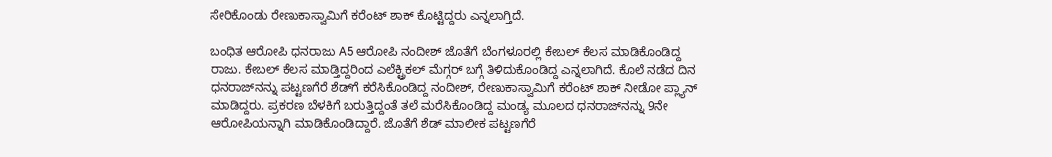ಸೇರಿಕೊಂಡು ರೇಣುಕಾಸ್ವಾಮಿಗೆ ಕರೆಂಟ್ ಶಾಕ್ ಕೊಟ್ಟಿದ್ದರು ಎನ್ನಲಾಗ್ತಿದೆ.

ಬಂಧಿತ ಆರೋಪಿ ಧನರಾಜು A5 ಆರೋಪಿ ನಂದೀಶ್ ಜೊತೆಗೆ ಬೆಂಗಳೂರಲ್ಲಿ ಕೇಬಲ್ ಕೆಲಸ ಮಾಡಿಕೊಂಡಿದ್ದ ರಾಜು. ಕೇಬಲ್ ಕೆಲಸ ಮಾಡ್ತಿದ್ದರಿಂದ ಎಲೆಕ್ಟ್ರಿಕಲ್ ಮೆಗ್ಗರ್ ಬಗ್ಗೆ ತಿಳಿದುಕೊಂಡಿದ್ದ ಎನ್ನಲಾಗಿದೆ. ಕೊಲೆ ನಡೆದ ದಿನ ಧನರಾಜ್‌‌ನನ್ನು ಪಟ್ಟಣಗೆರೆ ಶೆಡ್‌ಗೆ ಕರೆಸಿಕೊಂಡಿದ್ದ ನಂದೀಶ್, ರೇಣುಕಾಸ್ವಾಮಿಗೆ ಕರೆಂಟ್ ಶಾಕ್ ನೀಡೋ ಪ್ಲ್ಯಾನ್ ಮಾಡಿದ್ದರು. ಪ್ರಕರಣ ಬೆಳಕಿಗೆ ಬರುತ್ತಿದ್ದಂತೆ ತಲೆ ಮರೆಸಿಕೊಂಡಿದ್ದ ಮಂಡ್ಯ ಮೂಲದ ಧನರಾಜ್‌ನನ್ನು 9ನೇ ಆರೋಪಿಯನ್ನಾಗಿ ಮಾಡಿಕೊಂಡಿದ್ದಾರೆ. ಜೊತೆಗೆ ಶೆಡ್‌ ಮಾಲೀಕ ಪಟ್ಟಣಗೆರೆ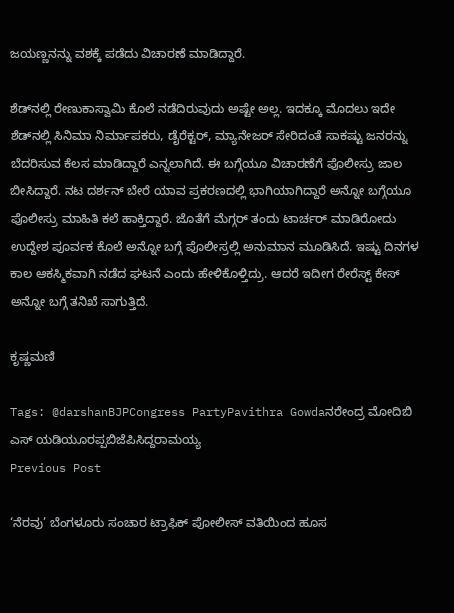ಜಯಣ್ಣನನ್ನು ವಶಕ್ಕೆ ಪಡೆದು ವಿಚಾರಣೆ ಮಾಡಿದ್ದಾರೆ.

ಶೆಡ್‌‌ನಲ್ಲಿ ರೇಣುಕಾಸ್ವಾಮಿ ಕೊಲೆ ನಡೆದಿರುವುದು ಅಷ್ಟೇ ಅಲ್ಲ. ಇದಕ್ಕೂ ಮೊದಲು ಇದೇ ಶೆಡ್‌ನಲ್ಲಿ ಸಿನಿಮಾ ನಿರ್ಮಾಪಕರು, ಡೈರೆಕ್ಟರ್‌‌, ಮ್ಯಾನೇಜರ್‌ ಸೇರಿದಂತೆ ಸಾಕಷ್ಟು ಜನರನ್ನು ಬೆದರಿಸುವ ಕೆಲಸ ಮಾಡಿದ್ದಾರೆ ಎನ್ನಲಾಗಿದೆ. ಈ ಬಗ್ಗೆಯೂ ವಿಚಾರಣೆಗೆ ಪೊಲೀಸ್ರು ಜಾಲ ಬೀಸಿದ್ದಾರೆ. ನಟ ದರ್ಶನ್‌ ಬೇರೆ ಯಾವ ಪ್ರಕರಣದಲ್ಲಿ ಭಾಗಿಯಾಗಿದ್ದಾರೆ ಅನ್ನೋ ಬಗ್ಗೆಯೂ ಪೊಲೀಸ್ರು ಮಾಹಿತಿ ಕಲೆ ಹಾಕ್ತಿದ್ದಾರೆ. ಜೊತೆಗೆ ಮೆಗ್ಗರ್‌‌ ತಂದು ಟಾರ್ಚರ್‌ ಮಾಡಿರೋದು ಉದ್ದೇಶ ಪೂರ್ವಕ ಕೊಲೆ ಅನ್ನೋ ಬಗ್ಗೆ ಪೊಲೀಸ್ರಲ್ಲಿ ಅನುಮಾನ ಮೂಡಿಸಿದೆ. ಇಷ್ಟು ದಿನಗಳ ಕಾಲ ಆಕಸ್ಮಿಕವಾಗಿ ನಡೆದ ಘಟನೆ ಎಂದು ಹೇಳಿಕೊಳ್ತಿದ್ರು. ಆದರೆ ಇದೀಗ ರೇರೆಸ್ಟ್‌ ಕೇಸ್‌ ಅನ್ನೋ ಬಗ್ಗೆ ತನಿಖೆ ಸಾಗುತ್ತಿದೆ.

ಕೃಷ್ಣಮಣಿ

Tags: @darshanBJPCongress PartyPavithra Gowdaನರೇಂದ್ರ ಮೋದಿಬಿ ಎಸ್ ಯಡಿಯೂರಪ್ಪಬಿಜೆಪಿಸಿದ್ದರಾಮಯ್ಯ
Previous Post

‘ನೆರವು’ ಬೆಂಗಳೂರು ಸಂಚಾರ ಟ್ರಾಫಿಕ್ ಪೋಲೀಸ್ ವತಿಯಿಂದ ಹೂಸ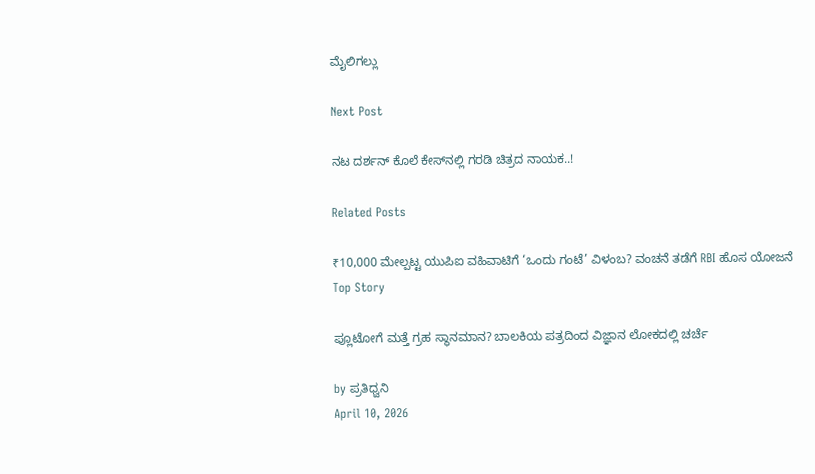ಮೈಲಿಗಲ್ಲು

Next Post

ನಟ ದರ್ಶನ್ ಕೊಲೆ ಕೇಸ್‌ನಲ್ಲಿ ಗರಡಿ ಚಿತ್ರದ ನಾಯಕ..!

Related Posts

₹10,000 ಮೇಲ್ಪಟ್ಟ ಯುಪಿಐ ವಹಿವಾಟಿಗೆ ‘ಒಂದು ಗಂಟೆ’ ವಿಳಂಬ? ವಂಚನೆ ತಡೆಗೆ RBI ಹೊಸ ಯೋಜನೆ
Top Story

ಪ್ಲೂಟೋಗೆ ಮತ್ತೆ ಗ್ರಹ ಸ್ಥಾನಮಾನ? ಬಾಲಕಿಯ ಪತ್ರದಿಂದ ವಿಜ್ಞಾನ ಲೋಕದಲ್ಲಿ ಚರ್ಚೆ

by ಪ್ರತಿಧ್ವನಿ
April 10, 2026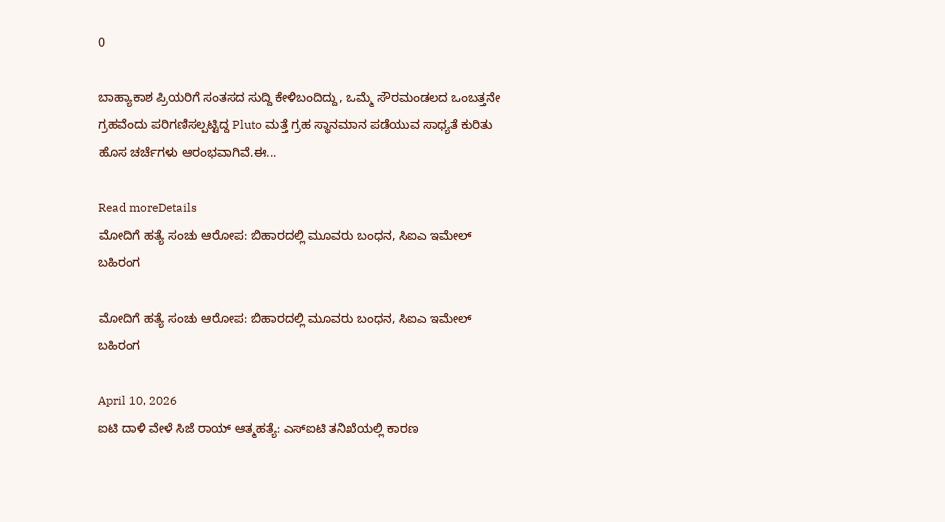0

ಬಾಹ್ಯಾಕಾಶ ಪ್ರಿಯರಿಗೆ ಸಂತಸದ ಸುದ್ದಿ ಕೇಳಿಬಂದಿದ್ದು, ಒಮ್ಮೆ ಸೌರಮಂಡಲದ ಒಂಬತ್ತನೇ ಗ್ರಹವೆಂದು ಪರಿಗಣಿಸಲ್ಪಟ್ಟಿದ್ದ Pluto ಮತ್ತೆ ಗ್ರಹ ಸ್ಥಾನಮಾನ ಪಡೆಯುವ ಸಾಧ್ಯತೆ ಕುರಿತು ಹೊಸ ಚರ್ಚೆಗಳು ಆರಂಭವಾಗಿವೆ.ಈ...

Read moreDetails
ಮೋದಿಗೆ ಹತ್ಯೆ ಸಂಚು ಆರೋಪ: ಬಿಹಾರದಲ್ಲಿ ಮೂವರು ಬಂಧನ, ಸಿಐಎ ಇಮೇಲ್‌  ಬಹಿರಂಗ

ಮೋದಿಗೆ ಹತ್ಯೆ ಸಂಚು ಆರೋಪ: ಬಿಹಾರದಲ್ಲಿ ಮೂವರು ಬಂಧನ, ಸಿಐಎ ಇಮೇಲ್‌  ಬಹಿರಂಗ

April 10, 2026
ಐಟಿ ದಾಳಿ ವೇಳೆ ಸಿಜೆ ರಾಯ್ ಆತ್ಮಹತ್ಯೆ: ಎಸ್‌ಐಟಿ ತನಿಖೆಯಲ್ಲಿ ಕಾರಣ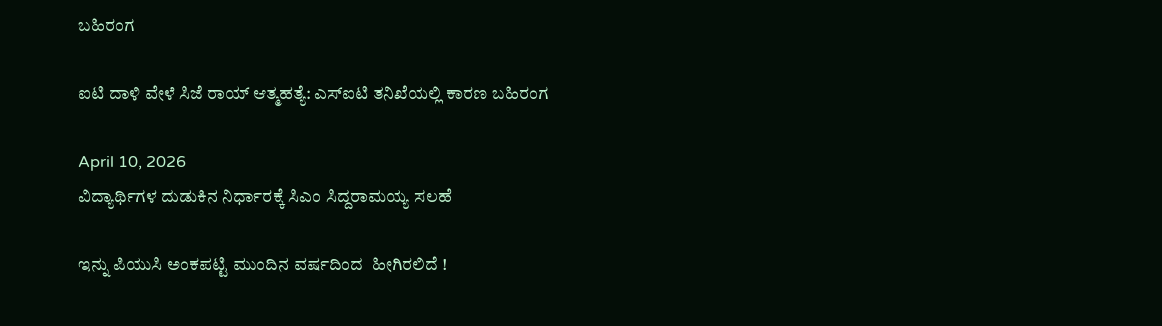ಬಹಿರಂಗ

ಐಟಿ ದಾಳಿ ವೇಳೆ ಸಿಜೆ ರಾಯ್ ಆತ್ಮಹತ್ಯೆ: ಎಸ್‌ಐಟಿ ತನಿಖೆಯಲ್ಲಿ ಕಾರಣ ಬಹಿರಂಗ

April 10, 2026
ವಿದ್ಯಾರ್ಥಿಗಳ ದುಡುಕಿನ ನಿರ್ಧಾರಕ್ಕೆ ಸಿಎಂ ಸಿದ್ದರಾಮಯ್ಯ ಸಲಹೆ

ಇನ್ನು ಪಿಯುಸಿ ಅಂಕಪಟ್ಟಿ ಮುಂದಿನ ವರ್ಷದಿಂದ  ಹೀಗಿರಲಿದೆ !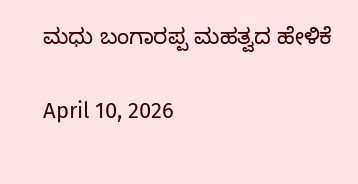ಮಧು ಬಂಗಾರಪ್ಪ ಮಹತ್ವದ ಹೇಳಿಕೆ

April 10, 2026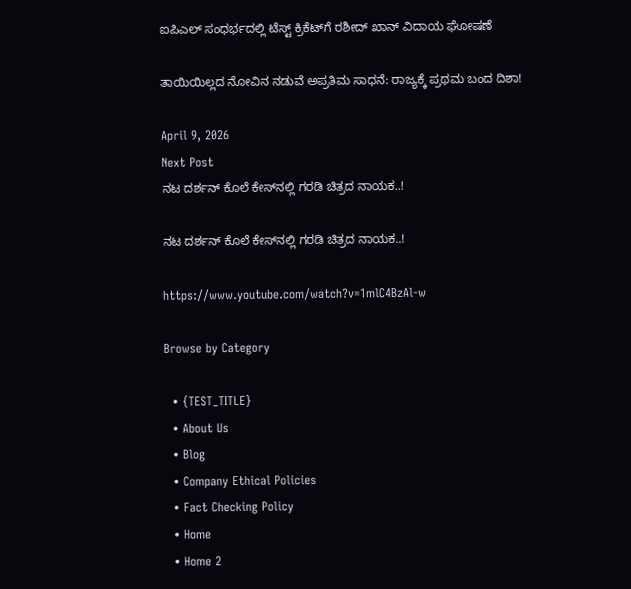ಐಪಿಎಲ್ ಸಂಧರ್ಭದಲ್ಲಿ ಟೆಸ್ಟ್ ಕ್ರಿಕೆಟ್‌ಗೆ ರಶೀದ್ ಖಾನ್ ವಿದಾಯ ಘೋಷಣೆ

ತಾಯಿಯಿಲ್ಲದ ನೋವಿನ ನಡುವೆ ಅಪ್ರತಿಮ ಸಾಧನೆ: ರಾಜ್ಯಕ್ಕೆ ಪ್ರಥಮ ಬಂದ ದಿಶಾ!

April 9, 2026
Next Post
ನಟ ದರ್ಶನ್ ಕೊಲೆ ಕೇಸ್‌ನಲ್ಲಿ ಗರಡಿ ಚಿತ್ರದ ನಾಯಕ..!

ನಟ ದರ್ಶನ್ ಕೊಲೆ ಕೇಸ್‌ನಲ್ಲಿ ಗರಡಿ ಚಿತ್ರದ ನಾಯಕ..!

https://www.youtube.com/watch?v=1mlC4BzAl-w

Browse by Category

  • {TEST_TITLE}
  • About Us
  • Blog
  • Company Ethical Policies
  • Fact Checking Policy
  • Home
  • Home 2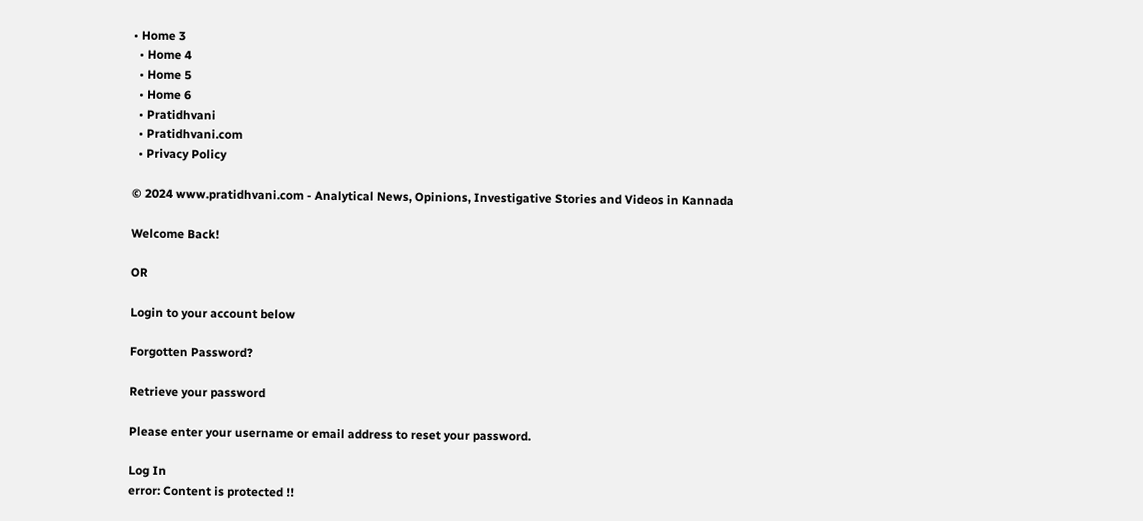• Home 3
  • Home 4
  • Home 5
  • Home 6
  • Pratidhvani
  • Pratidhvani.com
  • Privacy Policy

© 2024 www.pratidhvani.com - Analytical News, Opinions, Investigative Stories and Videos in Kannada

Welcome Back!

OR

Login to your account below

Forgotten Password?

Retrieve your password

Please enter your username or email address to reset your password.

Log In
error: Content is protected !!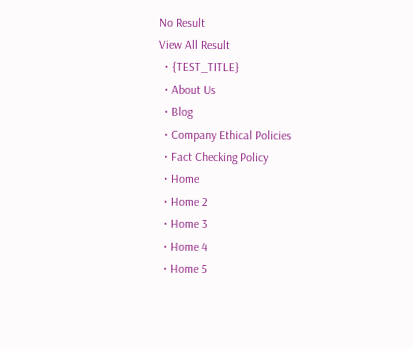No Result
View All Result
  • {TEST_TITLE}
  • About Us
  • Blog
  • Company Ethical Policies
  • Fact Checking Policy
  • Home
  • Home 2
  • Home 3
  • Home 4
  • Home 5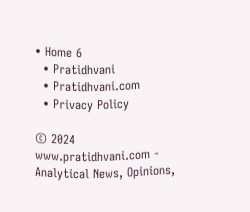• Home 6
  • Pratidhvani
  • Pratidhvani.com
  • Privacy Policy

© 2024 www.pratidhvani.com - Analytical News, Opinions,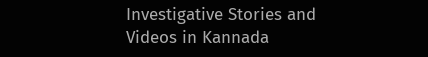Investigative Stories and Videos in Kannada